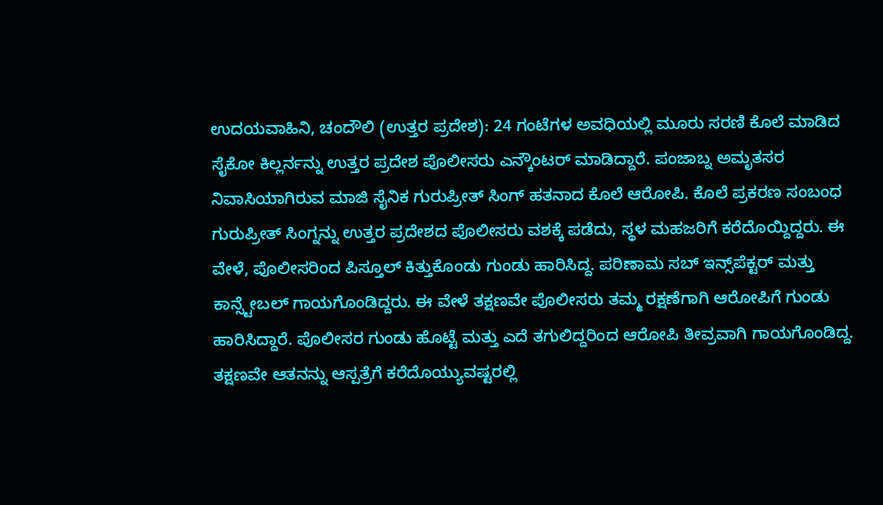ಉದಯವಾಹಿನಿ, ಚಂದೌಲಿ (ಉತ್ತರ ಪ್ರದೇಶ): 24 ಗಂಟೆಗಳ ಅವಧಿಯಲ್ಲಿ ಮೂರು ಸರಣಿ ಕೊಲೆ ಮಾಡಿದ ಸೈಕೋ ಕಿಲ್ಲರ್ನನ್ನು ಉತ್ತರ ಪ್ರದೇಶ ಪೊಲೀಸರು ಎನ್ಕೌಂಟರ್ ಮಾಡಿದ್ದಾರೆ. ಪಂಜಾಬ್ನ ಅಮೃತಸರ ನಿವಾಸಿಯಾಗಿರುವ ಮಾಜಿ ಸೈನಿಕ ಗುರುಪ್ರೀತ್ ಸಿಂಗ್ ಹತನಾದ ಕೊಲೆ ಆರೋಪಿ. ಕೊಲೆ ಪ್ರಕರಣ ಸಂಬಂಧ ಗುರುಪ್ರೀತ್ ಸಿಂಗ್ನನ್ನು ಉತ್ತರ ಪ್ರದೇಶದ ಪೊಲೀಸರು ವಶಕ್ಕೆ ಪಡೆದು, ಸ್ಥಳ ಮಹಜರಿಗೆ ಕರೆದೊಯ್ದಿದ್ದರು. ಈ ವೇಳೆ, ಪೊಲೀಸರಿಂದ ಪಿಸ್ತೂಲ್ ಕಿತ್ತುಕೊಂಡು ಗುಂಡು ಹಾರಿಸಿದ್ದ. ಪರಿಣಾಮ ಸಬ್ ಇನ್ಸ್‌ಪೆಕ್ಟರ್ ಮತ್ತು ಕಾನ್ಸ್ಟೇಬಲ್ ಗಾಯಗೊಂಡಿದ್ದರು. ಈ ವೇಳೆ ತಕ್ಷಣವೇ ಪೊಲೀಸರು ತಮ್ಮ ರಕ್ಷಣೆಗಾಗಿ ಆರೋಪಿಗೆ ಗುಂಡು ಹಾರಿಸಿದ್ದಾರೆ. ಪೊಲೀಸರ ಗುಂಡು ಹೊಟ್ಟೆ ಮತ್ತು ಎದೆ ತಗುಲಿದ್ದರಿಂದ ಆರೋಪಿ ತೀವ್ರವಾಗಿ ಗಾಯಗೊಂಡಿದ್ದ. ತಕ್ಷಣವೇ ಆತನನ್ನು ಆಸ್ಪತ್ರೆಗೆ ಕರೆದೊಯ್ಯುವಷ್ಟರಲ್ಲಿ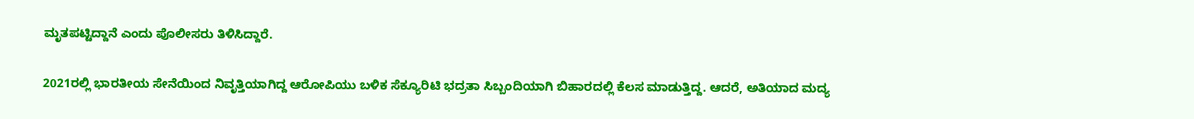ಮೃತಪಟ್ಟಿದ್ದಾನೆ ಎಂದು ಪೊಲೀಸರು ತಿಳಿಸಿದ್ದಾರೆ.

2021ರಲ್ಲಿ ಭಾರತೀಯ ಸೇನೆಯಿಂದ ನಿವೃತ್ತಿಯಾಗಿದ್ದ ಆರೋಪಿಯು ಬಳಿಕ ಸೆಕ್ಯೂರಿಟಿ ಭದ್ರತಾ ಸಿಬ್ಬಂದಿಯಾಗಿ ಬಿಹಾರದಲ್ಲಿ ಕೆಲಸ ಮಾಡುತ್ತಿದ್ದ. ಆದರೆ, ಅತಿಯಾದ ಮದ್ಯ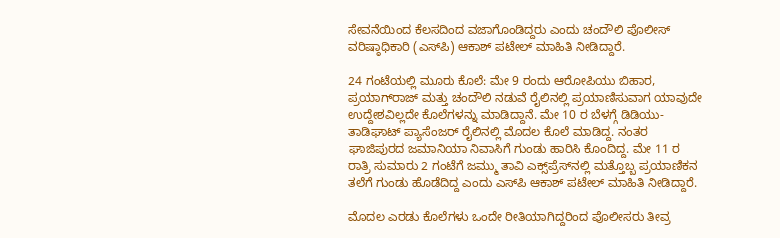ಸೇವನೆಯಿಂದ ಕೆಲಸದಿಂದ ವಜಾಗೊಂಡಿದ್ದರು ಎಂದು ಚಂದೌಲಿ ಪೊಲೀಸ್ ವರಿಷ್ಠಾಧಿಕಾರಿ (ಎಸ್‌ಪಿ) ಆಕಾಶ್ ಪಟೇಲ್ ಮಾಹಿತಿ ನೀಡಿದ್ದಾರೆ.

24 ಗಂಟೆಯಲ್ಲಿ ಮೂರು ಕೊಲೆ: ಮೇ 9 ರಂದು ಆರೋಪಿಯು ಬಿಹಾರ, ಪ್ರಯಾಗ್‌ರಾಜ್ ಮತ್ತು ಚಂದೌಲಿ ನಡುವೆ ರೈಲಿನಲ್ಲಿ ಪ್ರಯಾಣಿಸುವಾಗ ಯಾವುದೇ ಉದ್ದೇಶವಿಲ್ಲದೇ ಕೊಲೆಗಳನ್ನು ಮಾಡಿದ್ದಾನೆ. ಮೇ 10 ರ ಬೆಳಗ್ಗೆ ಡಿಡಿಯು-ತಾಡಿಘಾಟ್ ಪ್ಯಾಸೆಂಜರ್ ರೈಲಿನಲ್ಲಿ ಮೊದಲ ಕೊಲೆ ಮಾಡಿದ್ದ. ನಂತರ ಘಾಜಿಪುರದ ಜಮಾನಿಯಾ ನಿವಾಸಿಗೆ ಗುಂಡು ಹಾರಿಸಿ ಕೊಂದಿದ್ದ. ಮೇ 11 ರ ರಾತ್ರಿ ಸುಮಾರು 2 ಗಂಟೆಗೆ ಜಮ್ಮು ತಾವಿ ಎಕ್ಸ್‌ಪ್ರೆಸ್‌ನಲ್ಲಿ ಮತ್ತೊಬ್ಬ ಪ್ರಯಾಣಿಕನ ತಲೆಗೆ ಗುಂಡು ಹೊಡೆದಿದ್ದ ಎಂದು ಎಸ್‌ಪಿ ಆಕಾಶ್ ಪಟೇಲ್ ಮಾಹಿತಿ ನೀಡಿದ್ದಾರೆ.

ಮೊದಲ ಎರಡು ಕೊಲೆಗಳು ಒಂದೇ ರೀತಿಯಾಗಿದ್ದರಿಂದ ಪೊಲೀಸರು ತೀವ್ರ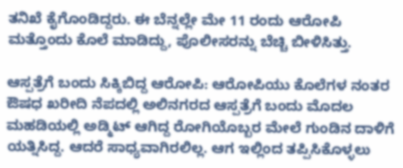ತನಿಖೆ ಕೈಗೊಂಡಿದ್ದರು. ಈ ಬೆನ್ನಲ್ಲೇ ಮೇ 11 ರಂದು ಆರೋಪಿ ಮತ್ತೊಂದು ಕೊಲೆ ಮಾಡಿದ್ದು, ಪೊಲೀಸರನ್ನು ಬೆಚ್ಚಿ ಬೀಳಿಸಿತ್ತು.

ಆಸ್ಪತ್ರೆಗೆ ಬಂದು ಸಿಕ್ಕಿಬಿದ್ದ ಆರೋಪಿ: ಆರೋಪಿಯು ಕೊಲೆಗಳ ನಂತರ ಔಷಧ ಖರೀದಿ ನೆಪದಲ್ಲಿ ಅಲಿನಗರದ ಆಸ್ಪತ್ರೆಗೆ ಬಂದು ಮೊದಲ ಮಹಡಿಯಲ್ಲಿ ಅಡ್ಮಿಟ್ ಆಗಿದ್ದ ರೋಗಿಯೊಬ್ಬರ ಮೇಲೆ ಗುಂಡಿನ ದಾಳಿಗೆ ಯತ್ನಿಸಿದ್ದ. ಆದರೆ ಸಾಧ್ಯವಾಗಿರಲಿಲ್ಲ. ಆಗ ಇಲ್ಲಿಂದ ತಪ್ಪಿಸಿಕೊಳ್ಳಲು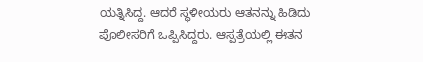ಯತ್ನಿಸಿದ್ದ. ಆದರೆ ಸ್ಥಳೀಯರು ಆತನನ್ನು ಹಿಡಿದು ಪೊಲೀಸರಿಗೆ ಒಪ್ಪಿಸಿದ್ದರು. ಆಸ್ಪತ್ರೆಯಲ್ಲಿ ಈತನ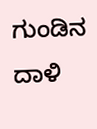ಗುಂಡಿನ ದಾಳಿ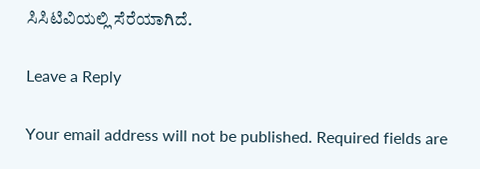ಸಿಸಿಟಿವಿಯಲ್ಲಿ ಸೆರೆಯಾಗಿದೆ.

Leave a Reply

Your email address will not be published. Required fields are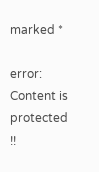marked *

error: Content is protected !!